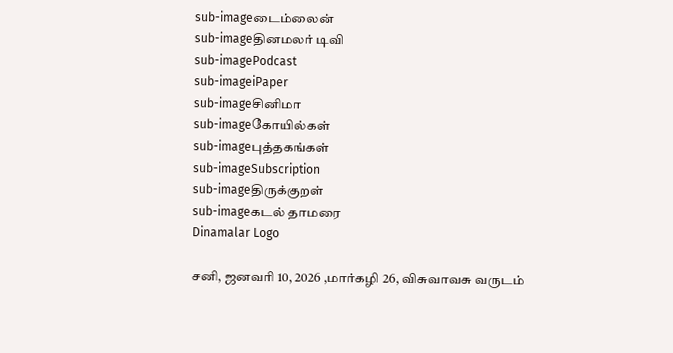sub-imageடைம்லைன்
sub-imageதினமலர் டிவி
sub-imagePodcast
sub-imageiPaper
sub-imageசினிமா
sub-imageகோயில்கள்
sub-imageபுத்தகங்கள்
sub-imageSubscription
sub-imageதிருக்குறள்
sub-imageகடல் தாமரை
Dinamalar Logo

சனி, ஜனவரி 10, 2026 ,மார்கழி 26, விசுவாவசு வருடம்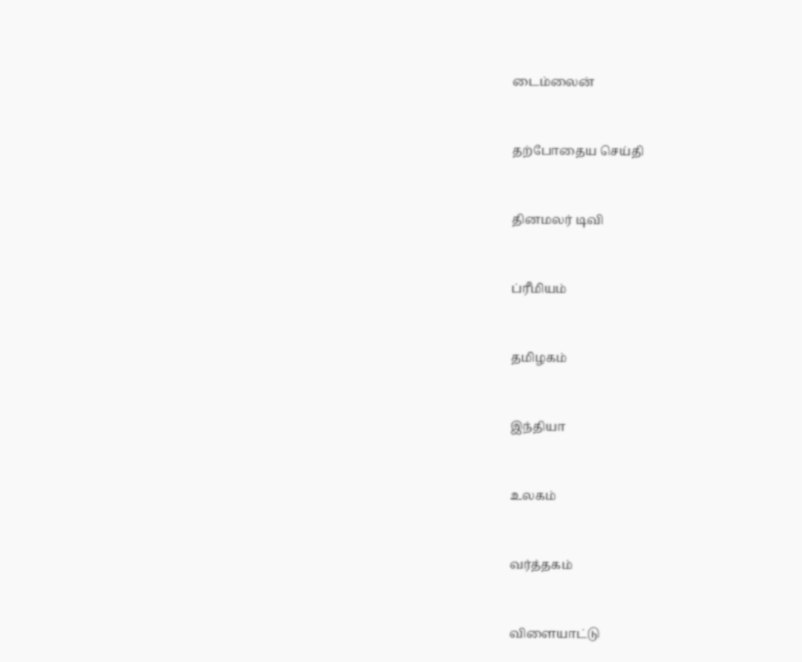டைம்லைன்


தற்போதைய செய்தி


தினமலர் டிவி


ப்ரீமியம்


தமிழகம்


இந்தியா


உலகம்


வர்த்தகம்


விளையாட்டு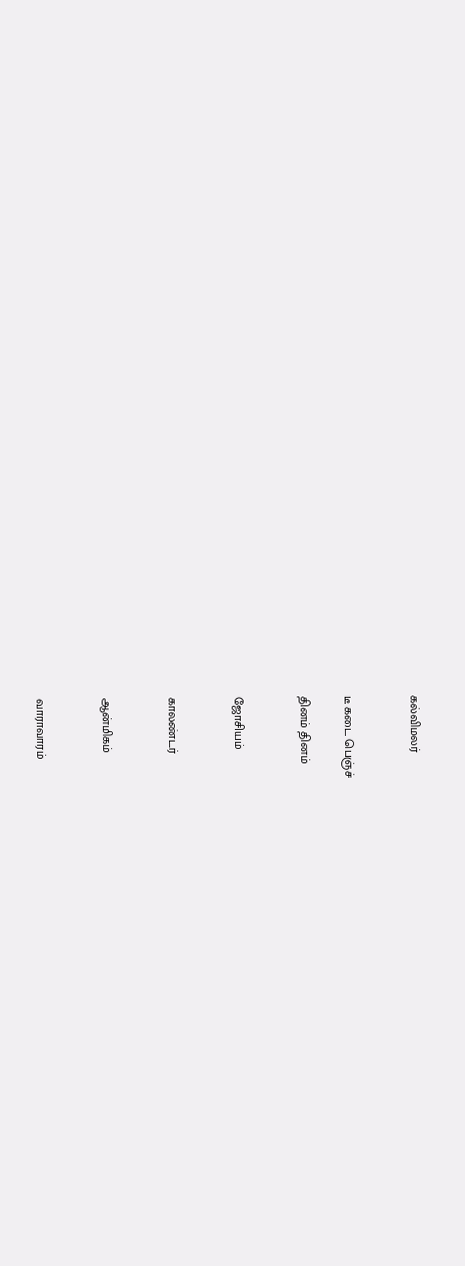கல்விமலர்


டீ கடை பெஞ்ச்

தினம் தினம்


ஜோசியம்


காலண்டர்


ஆன்மிகம்


வாராவாரம்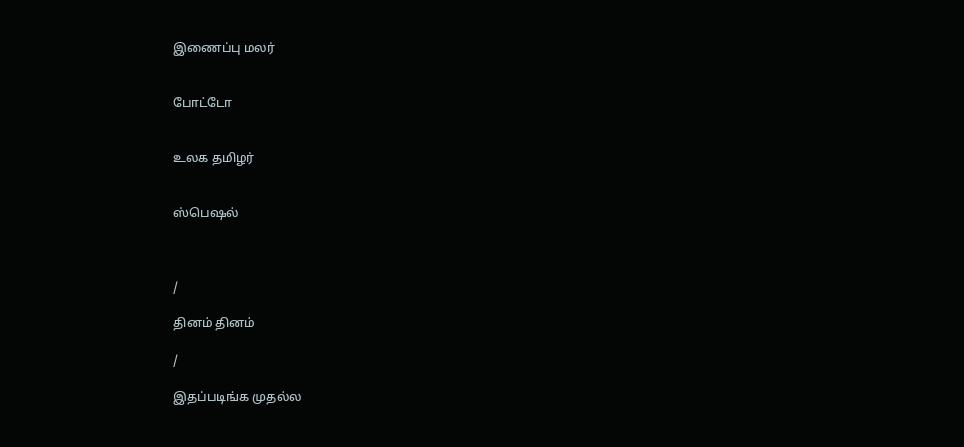இணைப்பு மலர்


போட்டோ


உலக தமிழர்


ஸ்பெஷல்



/

தினம் தினம்

/

இதப்படிங்க முதல்ல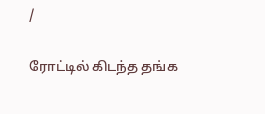/

ரோட்டில் கிடந்த தங்க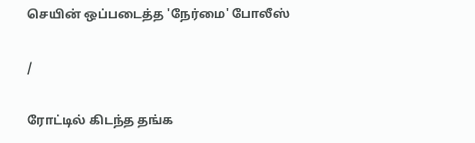செயின் ஒப்படைத்த 'நேர்மை' போலீஸ்

/

ரோட்டில் கிடந்த தங்க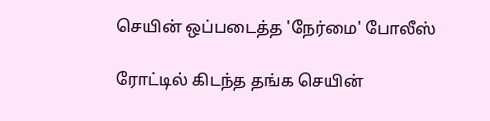செயின் ஒப்படைத்த 'நேர்மை' போலீஸ்

ரோட்டில் கிடந்த தங்க செயின்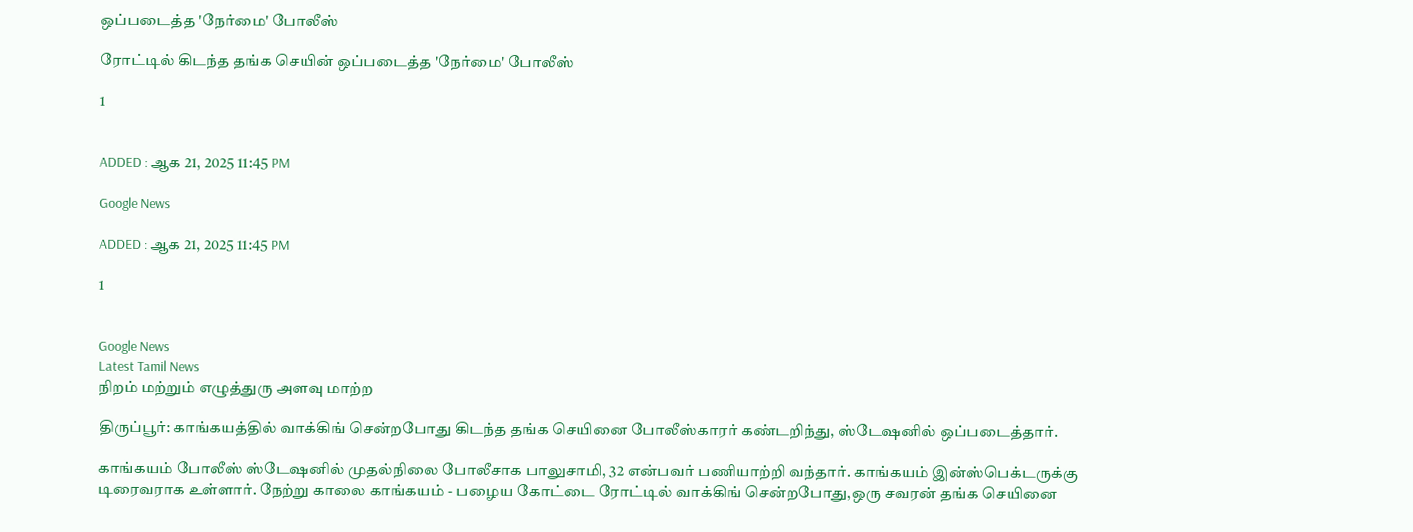ஒப்படைத்த 'நேர்மை' போலீஸ்

ரோட்டில் கிடந்த தங்க செயின் ஒப்படைத்த 'நேர்மை' போலீஸ்

1


ADDED : ஆக 21, 2025 11:45 PM

Google News

ADDED : ஆக 21, 2025 11:45 PM

1


Google News
Latest Tamil News
நிறம் மற்றும் எழுத்துரு அளவு மாற்ற

திருப்பூர்: காங்கயத்தில் வாக்கிங் சென்றபோது கிடந்த தங்க செயினை போலீஸ்காரர் கண்டறிந்து, ஸ்டேஷனில் ஒப்படைத்தார்.

காங்கயம் போலீஸ் ஸ்டேஷனில் முதல்நிலை போலீசாக பாலுசாமி, 32 என்பவர் பணியாற்றி வந்தார். காங்கயம் இன்ஸ்பெக்டருக்கு டிரைவராக உள்ளார். நேற்று காலை காங்கயம் - பழைய கோட்டை ரோட்டில் வாக்கிங் சென்றபோது,ஒரு சவரன் தங்க செயினை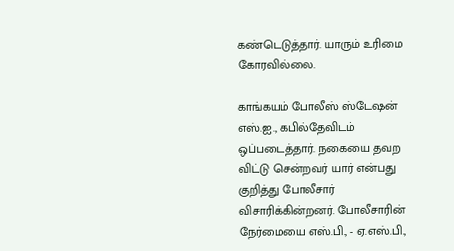கண்டெடுத்தார். யாரும் உரிமை கோரவில்லை.

காங்கயம் போலீஸ் ஸ்டேஷன் எஸ்.ஐ., கபில்தேவிடம் ஒப்படைத்தார். நகையை தவற விட்டு சென்றவர் யார் என்பது குறித்து போலீசார் விசாரிக்கின்றனர். போலீசாரின் நேர்மையை எஸ்.பி., - ஏ.எஸ்.பி.,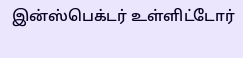இன்ஸ்பெக்டர் உள்ளிட்டோர்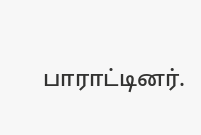பாராட்டினர்.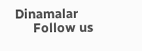Dinamalar
      Follow us